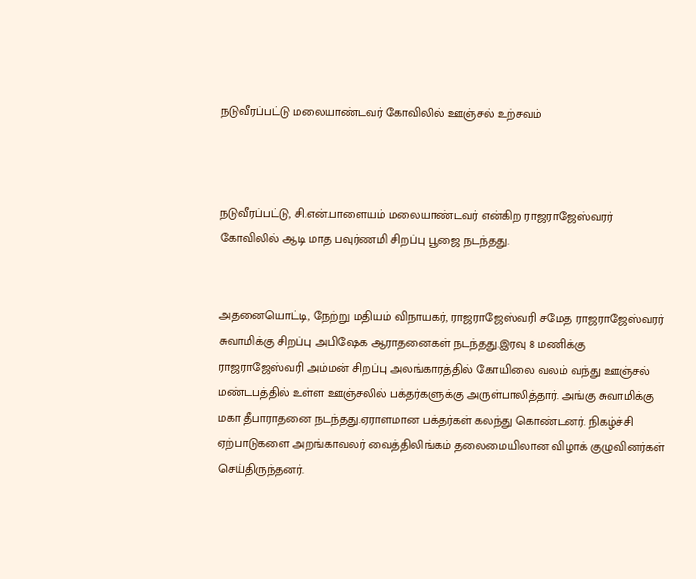நடுவீரப்பட்டு மலையாண்டவர் கோவிலில் ஊஞ்சல் உற்சவம்



நடுவீரப்பட்டு, சி.என்.பாளையம் மலையாண்டவர் என்கிற ராஜராஜேஸ்வரர் கோவிலில் ஆடி மாத பவுர்ணமி சிறப்பு பூஜை நடந்தது.


அதனையொட்டி, நேற்று மதியம் விநாயகர், ராஜராஜேஸ்வரி சமேத ராஜராஜேஸ்வரர் சுவாமிக்கு சிறப்பு அபிஷேக ஆராதனைகள் நடந்தது.இரவு 8 மணிக்கு ராஜராஜேஸ்வரி அம்மன் சிறப்பு அலங்காரத்தில் கோயிலை வலம் வந்து ஊஞ்சல் மண்டபத்தில் உள்ள ஊஞ்சலில் பக்தர்களுக்கு அருள்பாலித்தார். அங்கு சுவாமிக்கு மகா தீபாராதனை நடந்தது.ஏராளமான பக்தர்கள் கலந்து கொண்டனர். நிகழ்ச்சி ஏற்பாடுகளை அறங்காவலர் வைத்திலிங்கம் தலைமையிலான விழாக் குழுவினர்கள் செய்திருந்தனர்.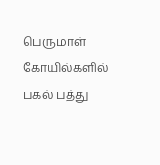பெருமாள் கோயில்களில் பகல் பத்து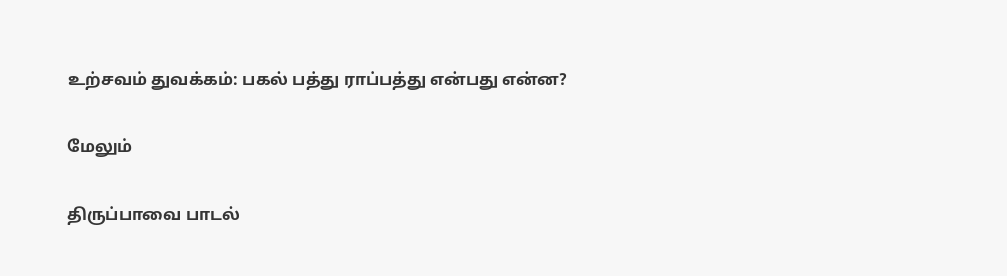உற்சவம் துவக்கம்: பகல் பத்து ராப்பத்து என்பது என்ன?

மேலும்

திருப்பாவை பாடல்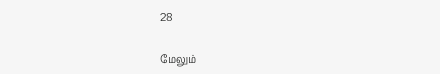28

மேலும்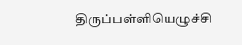திருப்பள்ளியெழுச்சி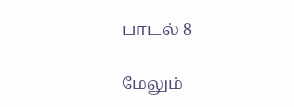பாடல் 8

மேலும்